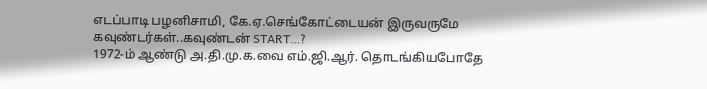எடப்பாடி பழனிசாமி, கே.ஏ.செங்கோட்டையன் இருவருமே கவுண்டர்கள்..கவுண்டன் START…?
1972-ம் ஆண்டு அ.தி.மு.க.வை எம்.ஜி.ஆர். தொடங்கியபோதே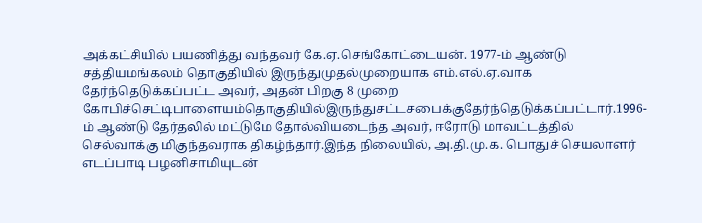அக்கட்சியில் பயணித்து வந்தவர் கே.ஏ.செங்கோட்டையன். 1977-ம் ஆண்டு சத்தியமங்கலம் தொகுதியில் இருந்துமுதல்முறையாக எம்.எல்.ஏ.வாக தேர்ந்தெடுக்கப்பட்ட அவர், அதன் பிறகு 8 முறை கோபிச்செட்டிபாளையம்தொகுதியில்இருந்துசட்டசபைக்குதேர்ந்தெடுக்கப்பட்டார்.1996-ம் ஆண்டு தேர்தலில் மட்டுமே தோல்வியடைந்த அவர், ஈரோடு மாவட்டத்தில் செல்வாக்கு மிகுந்தவராக திகழ்ந்தார்.இந்த நிலையில், அ.தி.மு.க. பொதுச் செயலாளர் எடப்பாடி பழனிசாமியுடன்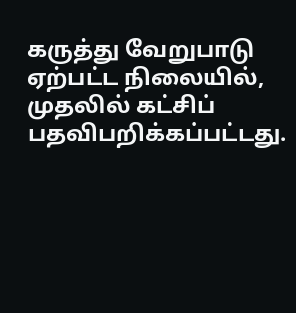கருத்து வேறுபாடு ஏற்பட்ட நிலையில், முதலில் கட்சிப் பதவிபறிக்கப்பட்டது.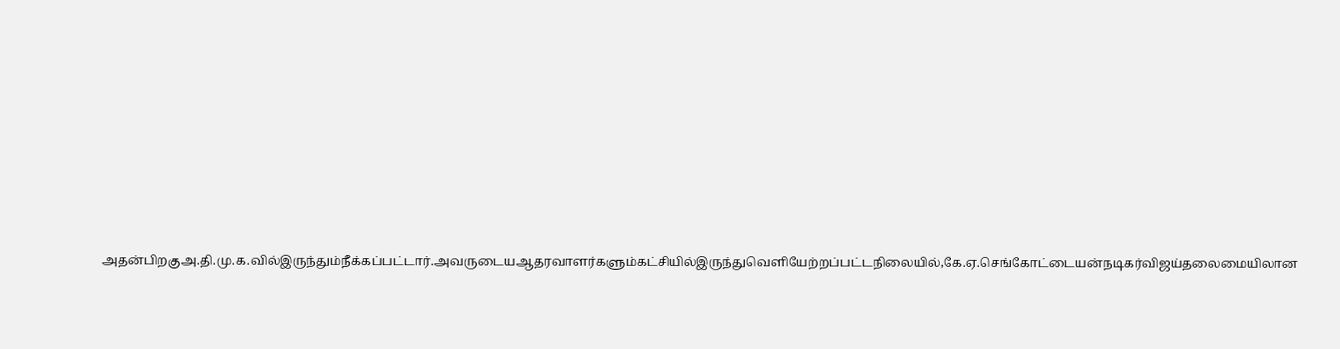அதன்பிறகுஅ.தி.மு.க.வில்இருந்தும்நீக்கப்பட்டார்.அவருடையஆதரவாளர்களும்கட்சியில்இருந்துவெளியேற்றப்பட்டநிலையில்,கே.ஏ.செங்கோட்டையன்நடிகர்விஜய்தலைமையிலான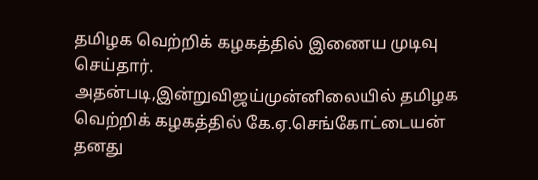தமிழக வெற்றிக் கழகத்தில் இணைய முடிவு செய்தார். அதன்படி,இன்றுவிஜய்முன்னிலையில் தமிழக வெற்றிக் கழகத்தில் கே.ஏ.செங்கோட்டையன் தனது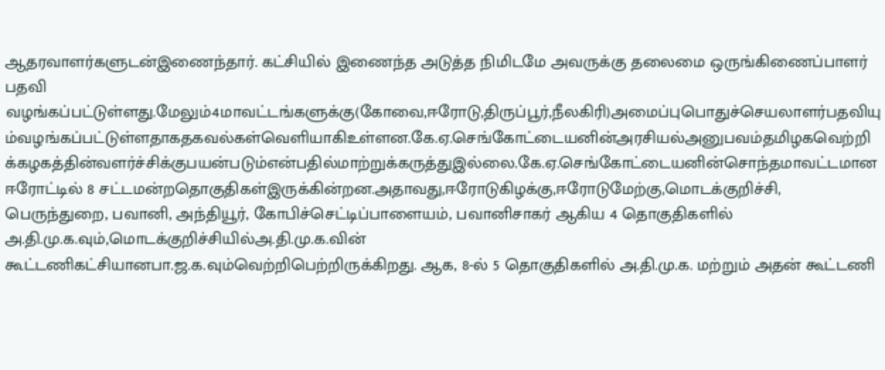ஆதரவாளர்களுடன்இணைந்தார். கட்சியில் இணைந்த அடுத்த நிமிடமே அவருக்கு தலைமை ஒருங்கிணைப்பாளர் பதவி வழங்கப்பட்டுள்ளது.மேலும்4மாவட்டங்களுக்கு(கோவை,ஈரோடு,திருப்பூர்,நீலகிரி)அமைப்புபொதுச்செயலாளர்பதவியும்வழங்கப்பட்டுள்ளதாகதகவல்கள்வெளியாகிஉள்ளன.கே.ஏ.செங்கோட்டையனின்அரசியல்அனுபவம்தமிழகவெற்றிக்கழகத்தின்வளர்ச்சிக்குபயன்படும்என்பதில்மாற்றுக்கருத்துஇல்லை.கே.ஏ.செங்கோட்டையனின்சொந்தமாவட்டமான ஈரோட்டில் 8 சட்டமன்றதொகுதிகள்இருக்கின்றன.அதாவது,ஈரோடுகிழக்கு,ஈரோடுமேற்கு,மொடக்குறிச்சி, பெருந்துறை, பவானி, அந்தியூர், கோபிச்செட்டிப்பாளையம், பவானிசாகர் ஆகிய 4 தொகுதிகளில் அ.தி.மு.க.வும்,மொடக்குறிச்சியில்அ.தி.மு.க.வின்
கூட்டணிகட்சியானபா.ஜ.க.வும்வெற்றிபெற்றிருக்கிறது. ஆக, 8-ல் 5 தொகுதிகளில் அ.தி.மு.க. மற்றும் அதன் கூட்டணி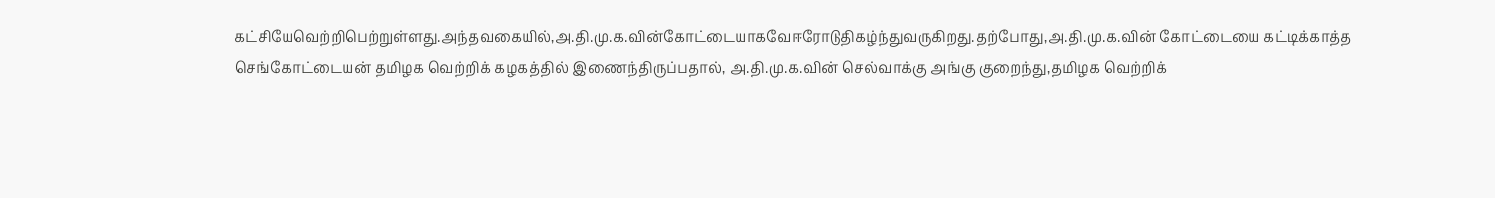கட்சியேவெற்றிபெற்றுள்ளது.அந்தவகையில்,அ.தி.மு.க.வின்கோட்டையாகவேஈரோடுதிகழ்ந்துவருகிறது.தற்போது,அ.தி.மு.க.வின் கோட்டையை கட்டிக்காத்த செங்கோட்டையன் தமிழக வெற்றிக் கழகத்தில் இணைந்திருப்பதால், அ.தி.மு.க.வின் செல்வாக்கு அங்கு குறைந்து,தமிழக வெற்றிக்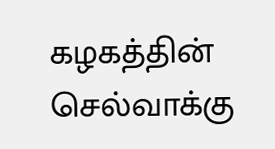கழகத்தின் செல்வாக்கு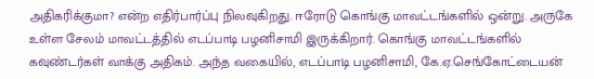அதிகரிக்குமா? என்ற எதிர்பார்ப்பு நிலவுகிறது. ஈரோடு கொங்கு மாவட்டங்களில் ஒன்று. அருகே உள்ள சேலம் மாவட்டத்தில் எடப்பாடி பழனிசாமி இருக்கிறார். கொங்கு மாவட்டங்களில் கவுண்டர்கள் வாக்கு அதிகம். அந்த வகையில், எடப்பாடி பழனிசாமி, கே.ஏ.செங்கோட்டையன்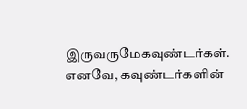இருவருமேகவுண்டர்கள். எனவே, கவுண்டர்களின்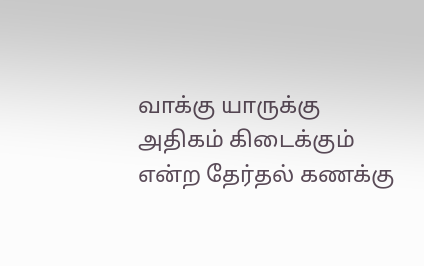வாக்கு யாருக்கு அதிகம் கிடைக்கும் என்ற தேர்தல் கணக்கு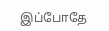இப்போதே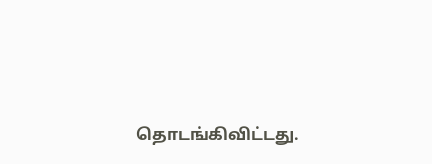தொடங்கிவிட்டது.